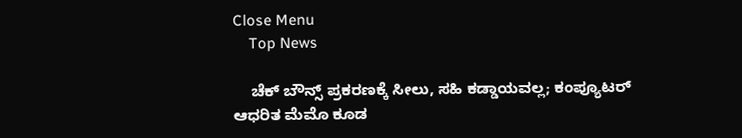Close Menu
    Top News

    ಚೆಕ್‌ ಬೌನ್ಸ್‌ ಪ್ರಕರಣಕ್ಕೆ ಸೀಲು, ಸಹಿ ಕಡ್ಡಾಯವಲ್ಲ; ಕಂಪ್ಯೂಟರ್ ಆಧರಿತ ಮೆಮೊ ಕೂಡ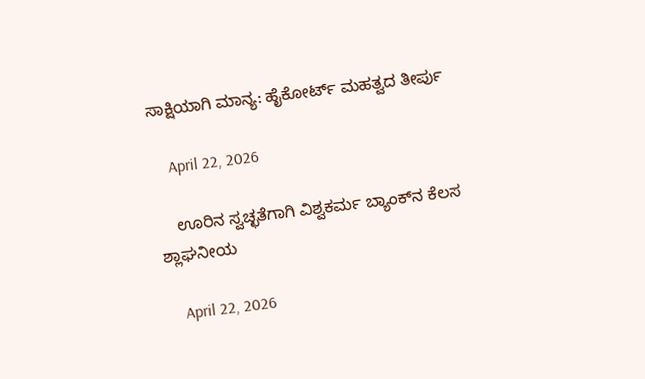ಸಾಕ್ಷಿಯಾಗಿ ಮಾನ್ಯ: ಹೈಕೋರ್ಟ್ ಮಹತ್ವದ ತೀರ್ಪು

    April 22, 2026

    ಊರಿನ ಸ್ವಚ್ಛತೆಗಾಗಿ ವಿಶ್ವಕರ್ಮ ಬ್ಯಾಂಕ್‌ನ ಕೆಲಸ ಶ್ಲಾಘನೀಯ

    April 22, 2026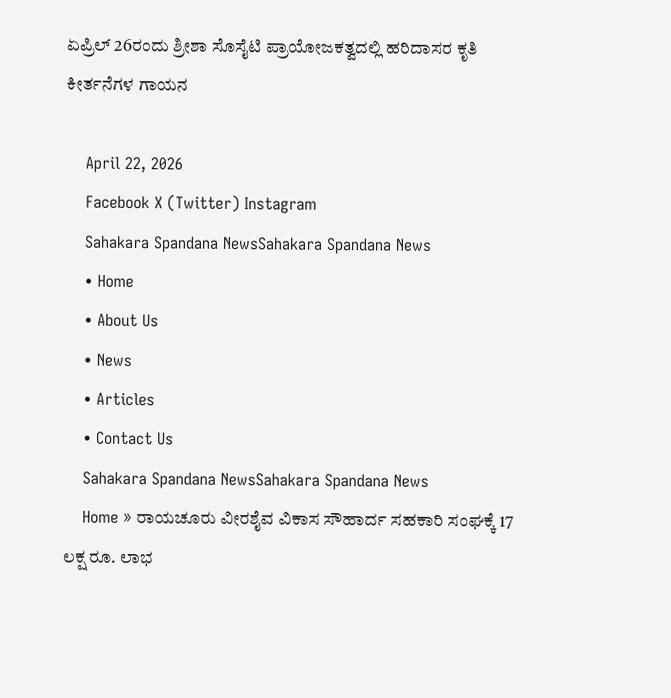ಏಪ್ರಿಲ್‌ 26ರಂದು ಶ್ರೀಶಾ ಸೊಸೈಟಿ ಪ್ರಾಯೋಜಕತ್ವದಲ್ಲಿ ಹರಿದಾಸರ ಕೃತಿ ಕೀರ್ತನೆಗಳ ಗಾಯನ

    April 22, 2026
    Facebook X (Twitter) Instagram
    Sahakara Spandana NewsSahakara Spandana News
    • Home
    • About Us
    • News
    • Articles
    • Contact Us
    Sahakara Spandana NewsSahakara Spandana News
    Home » ರಾಯಚೂರು ವೀರಶೈವ ವಿಕಾಸ ಸೌಹಾರ್ದ ಸಹಕಾರಿ ಸಂಘಕ್ಕೆ 17 ಲಕ್ಷ ರೂ. ಲಾಭ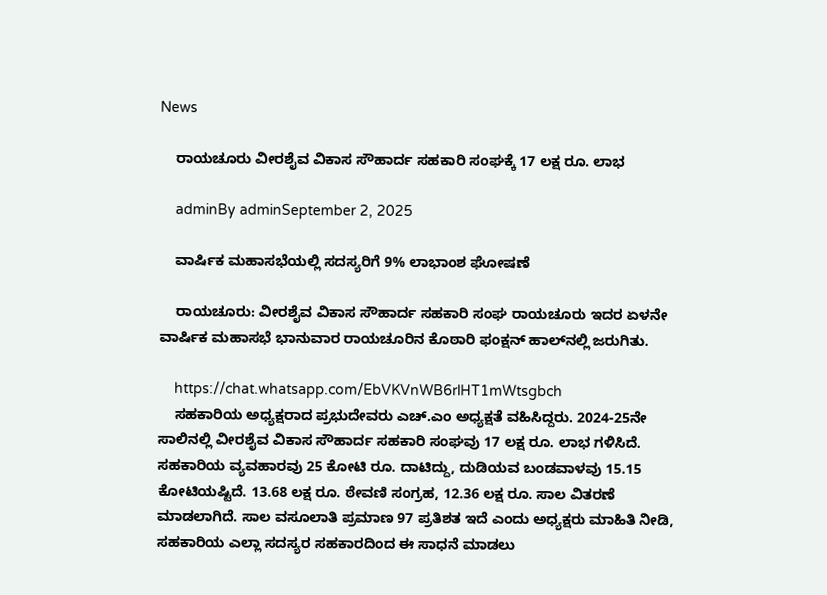News

    ರಾಯಚೂರು ವೀರಶೈವ ವಿಕಾಸ ಸೌಹಾರ್ದ ಸಹಕಾರಿ ಸಂಘಕ್ಕೆ 17 ಲಕ್ಷ ರೂ. ಲಾಭ

    adminBy adminSeptember 2, 2025

    ವಾರ್ಷಿಕ ಮಹಾಸಭೆಯಲ್ಲಿ ಸದಸ್ಯರಿಗೆ 9% ಲಾಭಾಂಶ ಘೋಷಣೆ

    ರಾಯಚೂರು: ವೀರಶೈವ ವಿಕಾಸ ಸೌಹಾರ್ದ ಸಹಕಾರಿ ಸಂಘ ರಾಯಚೂರು ಇದರ ಏಳನೇ ವಾರ್ಷಿಕ ಮಹಾಸಭೆ ಭಾನುವಾರ ರಾಯಚೂರಿನ ಕೊಠಾರಿ ಫಂಕ್ಷನ್ ಹಾಲ್‌ನಲ್ಲಿ ಜರುಗಿತು.

    https://chat.whatsapp.com/EbVKVnWB6rlHT1mWtsgbch
    ಸಹಕಾರಿಯ ಅಧ್ಯಕ್ಷರಾದ ಪ್ರಭುದೇವರು ಎಚ್.ಎಂ ಅಧ್ಯಕ್ಷತೆ ವಹಿಸಿದ್ದರು. 2024-25ನೇ ಸಾಲಿನಲ್ಲಿ ವೀರಶೈವ ವಿಕಾಸ ಸೌಹಾರ್ದ ಸಹಕಾರಿ ಸಂಘವು 17 ಲಕ್ಷ ರೂ. ಲಾಭ ಗಳಿಸಿದೆ. ಸಹಕಾರಿಯ ವ್ಯವಹಾರವು 25 ಕೋಟಿ ರೂ. ದಾಟಿದ್ದು, ದುಡಿಯವ ಬಂಡವಾಳವು 15.15 ಕೋಟಿಯಷ್ಟಿದೆ. 13.68 ಲಕ್ಷ ರೂ. ಠೇವಣಿ ಸಂಗ್ರಹ, 12.36 ಲಕ್ಷ ರೂ. ಸಾಲ ವಿತರಣೆ ಮಾಡಲಾಗಿದೆ. ಸಾಲ ವಸೂಲಾತಿ ಪ್ರಮಾಣ 97 ಪ್ರತಿಶತ ಇದೆ ಎಂದು ಅಧ್ಯಕ್ಷರು ಮಾಹಿತಿ ನೀಡಿ, ಸಹಕಾರಿಯ ಎಲ್ಲಾ‌ ಸದಸ್ಯರ ಸಹಕಾರದಿಂದ ಈ ಸಾಧನೆ ಮಾಡಲು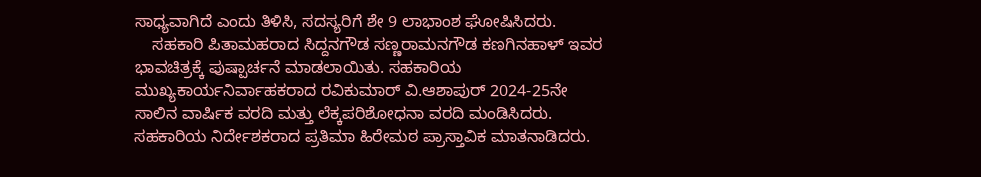ಸಾಧ್ಯವಾಗಿದೆ ಎಂದು ತಿಳಿಸಿ, ಸದಸ್ಯರಿಗೆ ಶೇ 9 ಲಾಭಾಂಶ ಘೋಷಿಸಿದರು.
    ಸಹಕಾರಿ ಪಿತಾಮಹರಾದ ಸಿದ್ದನಗೌಡ ಸಣ್ಣರಾಮನಗೌಡ ಕಣಗಿನಹಾಳ್ ಇವರ ಭಾವಚಿತ್ರಕ್ಕೆ ಪುಷ್ಪಾರ್ಚನೆ ಮಾಡಲಾಯಿತು. ಸಹಕಾರಿಯ ಮುಖ್ಯಕಾರ್ಯನಿರ್ವಾಹಕರಾದ ರವಿಕುಮಾರ್ ವಿ.ಆಶಾಪುರ್ 2024-25ನೇ ಸಾಲಿನ ವಾರ್ಷಿಕ ವರದಿ ಮತ್ತು ಲೆಕ್ಕಪರಿಶೋಧನಾ ವರದಿ ಮಂಡಿಸಿದರು. ಸಹಕಾರಿಯ ನಿರ್ದೇಶಕರಾದ ಪ್ರತಿಮಾ ಹಿರೇಮಠ ಪ್ರಾಸ್ತಾವಿಕ ಮಾತನಾಡಿದರು.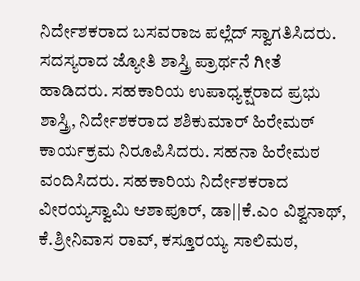ನಿರ್ದೇಶಕರಾದ ಬಸವರಾಜ ಪಲ್ಲೆದ್ ಸ್ವಾಗತಿಸಿದರು. ಸದಸ್ಯರಾದ ಜ್ಯೋತಿ ಶಾಸ್ತ್ರಿ ಪ್ರಾರ್ಥನೆ ಗೀತೆ ಹಾಡಿದರು. ಸಹಕಾರಿಯ ಉಪಾಧ್ಯಕ್ಷರಾದ ಪ್ರಭು ಶಾಸ್ತ್ರಿ, ನಿರ್ದೇಶಕರಾದ ಶಶಿಕುಮಾರ್ ಹಿರೇಮಠ್ ಕಾರ್ಯಕ್ರಮ ನಿರೂಪಿಸಿದರು. ಸಹನಾ ಹಿರೇಮಠ ವಂದಿಸಿದರು. ಸಹಕಾರಿಯ ನಿರ್ದೇಶಕರಾದ ವೀರಯ್ಯಸ್ವಾಮಿ ಆಶಾಪೂರ್, ಡಾ||ಕೆ.ಎಂ ವಿಶ್ವನಾಥ್, ಕೆ.ಶ್ರೀನಿವಾಸ ರಾವ್, ಕಸ್ತೂರಯ್ಯ ಸಾಲಿಮಠ,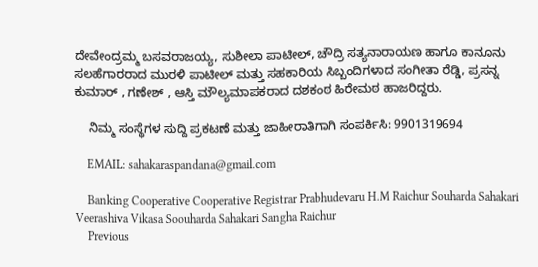ದೇವೇಂದ್ರಮ್ಮ ಬಸವರಾಜಯ್ಯ, ಸುಶೀಲಾ ಪಾಟೀಲ್, ಚೌದ್ರಿ ಸತ್ಯನಾರಾಯಣ ಹಾಗೂ ಕಾನೂನು ಸಲಹೆಗಾರರಾದ ಮುರಳಿ ಪಾಟೀಲ್ ಮತ್ತು ಸಹಕಾರಿಯ ಸಿಬ್ಬಂದಿಗಳಾದ ಸಂಗೀತಾ ರೆಡ್ಡಿ, ಪ್ರಸನ್ನ ಕುಮಾರ್ , ಗಣೇಶ್ , ಆಸ್ತಿ ಮೌಲ್ಯಮಾಪಕರಾದ ದಶಕಂಠ ಹಿರೇಮಠ ಹಾಜರಿದ್ದರು.

    ನಿಮ್ಮ ಸಂಸ್ಥೆಗಳ ಸುದ್ದಿ ಪ್ರಕಟಣೆ ಮತ್ತು ಜಾಹೀರಾತಿಗಾಗಿ ಸಂಪರ್ಕಿಸಿ: 9901319694

    EMAIL: sahakaraspandana@gmail.com

    Banking Cooperative Cooperative Registrar Prabhudevaru H.M Raichur Souharda Sahakari Veerashiva Vikasa Soouharda Sahakari Sangha Raichur
    Previous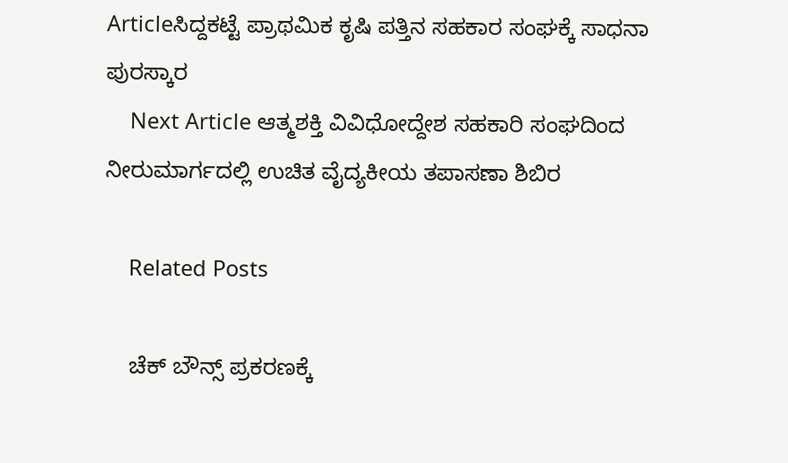Articleಸಿದ್ದಕಟ್ಟೆ ಪ್ರಾಥಮಿಕ ಕೃಷಿ ಪತ್ತಿನ ಸಹಕಾರ ಸಂಘಕ್ಕೆ ಸಾಧನಾ ಪುರಸ್ಕಾರ
    Next Article ಆತ್ಮಶಕ್ತಿ ವಿವಿಧೋದ್ದೇಶ ಸಹಕಾರಿ ಸಂಘದಿಂದ ನೀರುಮಾರ್ಗದಲ್ಲಿ ಉಚಿತ ವೈದ್ಯಕೀಯ ತಪಾಸಣಾ ಶಿಬಿರ

    Related Posts

    ಚೆಕ್‌ ಬೌನ್ಸ್‌ ಪ್ರಕರಣಕ್ಕೆ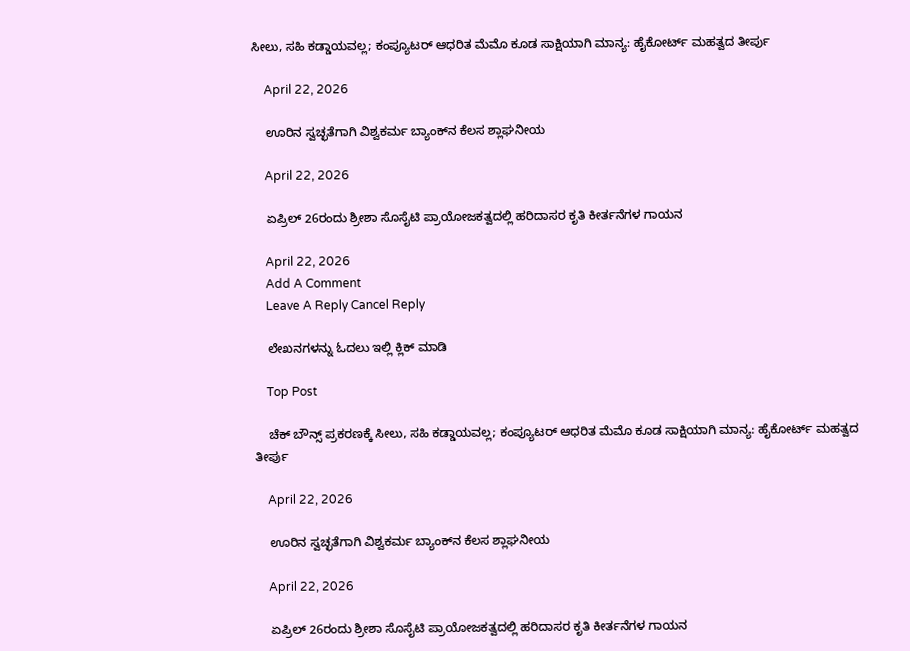ಸೀಲು, ಸಹಿ ಕಡ್ಡಾಯವಲ್ಲ; ಕಂಪ್ಯೂಟರ್ ಆಧರಿತ ಮೆಮೊ ಕೂಡ ಸಾಕ್ಷಿಯಾಗಿ ಮಾನ್ಯ: ಹೈಕೋರ್ಟ್ ಮಹತ್ವದ ತೀರ್ಪು

    April 22, 2026

    ಊರಿನ ಸ್ವಚ್ಛತೆಗಾಗಿ ವಿಶ್ವಕರ್ಮ ಬ್ಯಾಂಕ್‌ನ ಕೆಲಸ ಶ್ಲಾಘನೀಯ

    April 22, 2026

    ಏಪ್ರಿಲ್‌ 26ರಂದು ಶ್ರೀಶಾ ಸೊಸೈಟಿ ಪ್ರಾಯೋಜಕತ್ವದಲ್ಲಿ ಹರಿದಾಸರ ಕೃತಿ ಕೀರ್ತನೆಗಳ ಗಾಯನ

    April 22, 2026
    Add A Comment
    Leave A Reply Cancel Reply

    ಲೇಖನಗಳನ್ನು ಓದಲು ಇಲ್ಲಿ ಕ್ಲಿಕ್ ಮಾಡಿ

    Top Post

    ಚೆಕ್‌ ಬೌನ್ಸ್‌ ಪ್ರಕರಣಕ್ಕೆ ಸೀಲು, ಸಹಿ ಕಡ್ಡಾಯವಲ್ಲ; ಕಂಪ್ಯೂಟರ್ ಆಧರಿತ ಮೆಮೊ ಕೂಡ ಸಾಕ್ಷಿಯಾಗಿ ಮಾನ್ಯ: ಹೈಕೋರ್ಟ್ ಮಹತ್ವದ ತೀರ್ಪು

    April 22, 2026

    ಊರಿನ ಸ್ವಚ್ಛತೆಗಾಗಿ ವಿಶ್ವಕರ್ಮ ಬ್ಯಾಂಕ್‌ನ ಕೆಲಸ ಶ್ಲಾಘನೀಯ

    April 22, 2026

    ಏಪ್ರಿಲ್‌ 26ರಂದು ಶ್ರೀಶಾ ಸೊಸೈಟಿ ಪ್ರಾಯೋಜಕತ್ವದಲ್ಲಿ ಹರಿದಾಸರ ಕೃತಿ ಕೀರ್ತನೆಗಳ ಗಾಯನ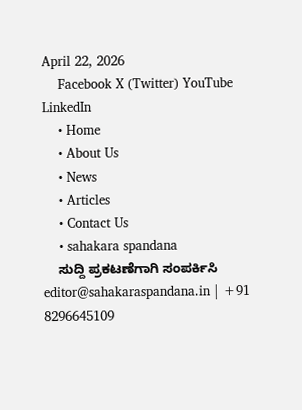April 22, 2026
    Facebook X (Twitter) YouTube LinkedIn
    • Home
    • About Us
    • News
    • Articles
    • Contact Us
    • sahakara spandana
    ಸುದ್ದಿ ಪ್ರಕಟಣೆಗಾಗಿ ಸಂಪರ್ಕಿಸಿ editor@sahakaraspandana.in | +91 8296645109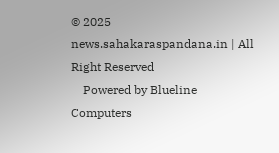© 2025 news.sahakaraspandana.in | All Right Reserved
    Powered by Blueline Computers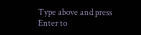Type above and press Enter to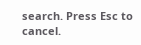search. Press Esc to cancel.